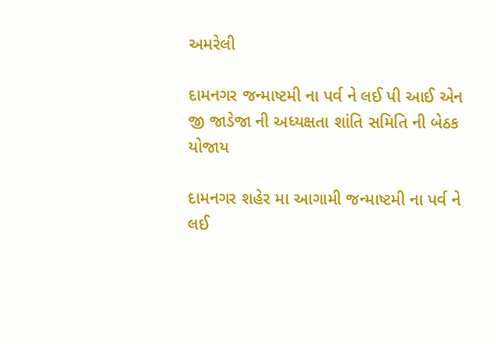અમરેલી

દામનગર જન્માષ્ટમી ના પર્વ ને લઈ પી આઈ એન જી જાડેજા ની અધ્યક્ષતા શાંતિ સમિતિ ની બેઠક યોજાય

દામનગર શહેર મા આગામી જન્માષ્ટમી ના પર્વ ને લઈ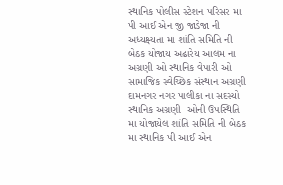સ્થાનિક પોલીસ સ્ટેશન પરિસર મા પી આઈ એન જી જાડેજા ની અધ્યક્ષ્યતા મા શાંતિ સમિતિ ની બેઠક યોજાય અઢારેય આલમ ના અગ્રણી ઓ સ્થાનિક વેપારી ઓ સામાજિક સ્વેચ્છિક સંસ્થાન અગ્રણી દામનગર નગર પાલીકા ના સદસ્યો સ્થાનિક અગ્રણી  ઓની ઉપસ્થિતિ મા યોજાયેલ શાંતિ સમિતિ ની બેઠક મા સ્થાનિક પી આઈ એન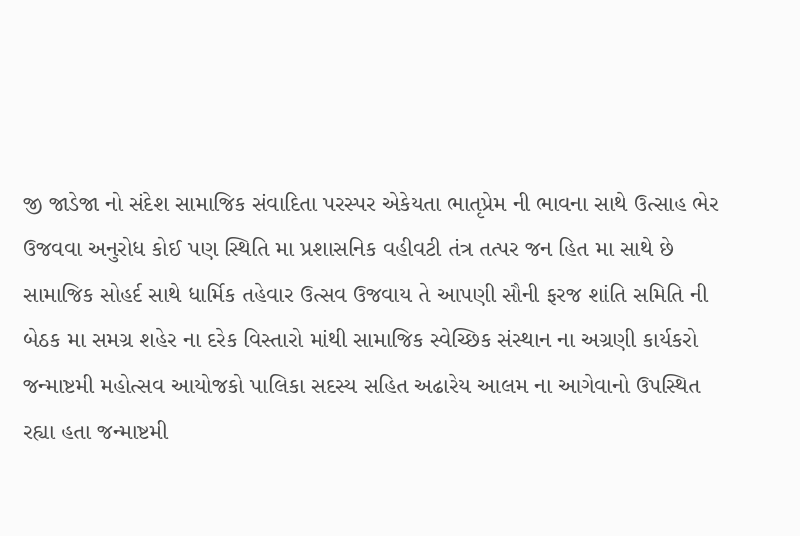જી જાડેજા નો સંદેશ સામાજિક સંવાદિતા પરસ્પર એકેયતા ભાતૃપ્રેમ ની ભાવના સાથે ઉત્સાહ ભેર ઉજવવા અનુરોધ કોઈ પણ સ્થિતિ મા પ્રશાસનિક વહીવટી તંત્ર તત્પર જન હિત મા સાથે છે સામાજિક સોહર્દ સાથે ધાર્મિક તહેવાર ઉત્સવ ઉજવાય તે આપણી સૌની ફરજ શાંતિ સમિતિ ની બેઠક મા સમગ્ર શહેર ના દરેક વિસ્તારો માંથી સામાજિક સ્વેચ્છિક સંસ્થાન ના અગ્રણી કાર્યકરો જન્માષ્ટમી મહોત્સવ આયોજકો પાલિકા સદસ્ય સહિત અઢારેય આલમ ના આગેવાનો ઉપસ્થિત રહ્યા હતા જન્માષ્ટમી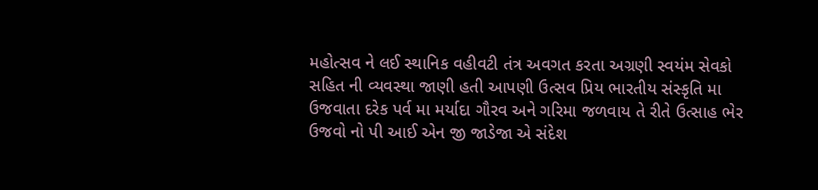મહોત્સવ ને લઈ સ્થાનિક વહીવટી તંત્ર અવગત કરતા અગ્રણી સ્વયંમ સેવકો સહિત ની વ્યવસ્થા જાણી હતી આપણી ઉત્સવ પ્રિય ભારતીય સંસ્કૃતિ મા ઉજવાતા દરેક પર્વ મા મર્યાદા ગૌરવ અને ગરિમા જળવાય તે રીતે ઉત્સાહ ભેર ઉજવો નો પી આઈ એન જી જાડેજા એ સંદેશ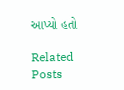આપ્યો હતો

Related Posts